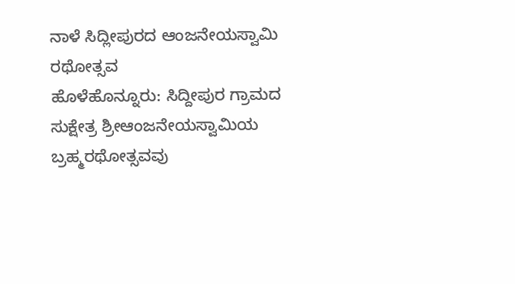ನಾಳೆ ಸಿದ್ಲೀಪುರದ ಆಂಜನೇಯಸ್ವಾಮಿ ರಥೋತ್ಸವ
ಹೊಳೆಹೊನ್ನೂರು: ಸಿದ್ದೀಪುರ ಗ್ರಾಮದ ಸುಕ್ಷೇತ್ರ ಶ್ರೀಆಂಜನೇಯಸ್ವಾಮಿಯ ಬ್ರಹ್ಮರಥೋತ್ಸವವು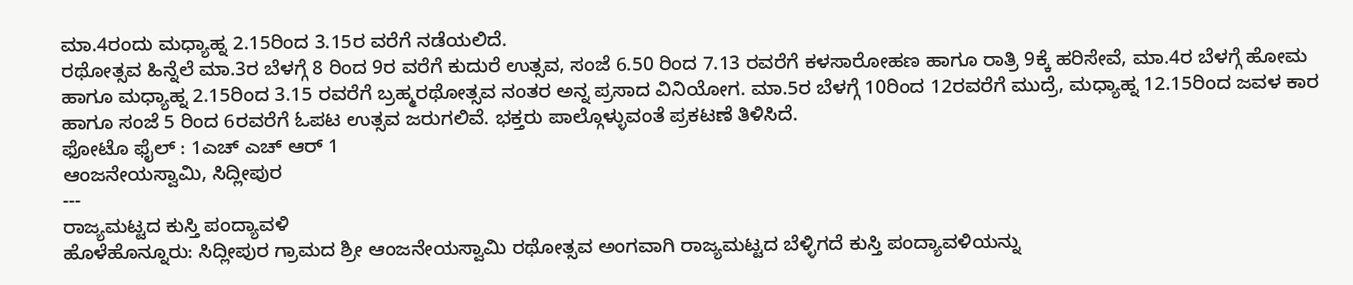ಮಾ.4ರಂದು ಮಧ್ಯಾಹ್ನ 2.15ರಿಂದ 3.15ರ ವರೆಗೆ ನಡೆಯಲಿದೆ.
ರಥೋತ್ಸವ ಹಿನ್ನೆಲೆ ಮಾ.3ರ ಬೆಳಗ್ಗೆ 8 ರಿಂದ 9ರ ವರೆಗೆ ಕುದುರೆ ಉತ್ಸವ, ಸಂಜೆ 6.50 ರಿಂದ 7.13 ರವರೆಗೆ ಕಳಸಾರೋಹಣ ಹಾಗೂ ರಾತ್ರಿ 9ಕ್ಕೆ ಹರಿಸೇವೆ, ಮಾ.4ರ ಬೆಳಗ್ಗೆ ಹೋಮ ಹಾಗೂ ಮಧ್ಯಾಹ್ನ 2.15ರಿಂದ 3.15 ರವರೆಗೆ ಬ್ರಹ್ಮರಥೋತ್ಸವ ನಂತರ ಅನ್ನ ಪ್ರಸಾದ ವಿನಿಯೋಗ. ಮಾ.5ರ ಬೆಳಗ್ಗೆ 10ರಿಂದ 12ರವರೆಗೆ ಮುದ್ರೆ, ಮಧ್ಯಾಹ್ನ 12.15ರಿಂದ ಜವಳ ಕಾರ ಹಾಗೂ ಸಂಜೆ 5 ರಿಂದ 6ರವರೆಗೆ ಓಪಟ ಉತ್ಸವ ಜರುಗಲಿವೆ. ಭಕ್ತರು ಪಾಲ್ಗೊಳ್ಳುವಂತೆ ಪ್ರಕಟಣೆ ತಿಳಿಸಿದೆ.
ಫೋಟೊ ಫೈಲ್ : 1ಎಚ್ ಎಚ್ ಆರ್ 1
ಆಂಜನೇಯಸ್ವಾಮಿ, ಸಿದ್ಲೀಪುರ
---
ರಾಜ್ಯಮಟ್ಟದ ಕುಸ್ತಿ ಪಂದ್ಯಾವಳಿ
ಹೊಳೆಹೊನ್ನೂರು: ಸಿದ್ಲೀಪುರ ಗ್ರಾಮದ ಶ್ರೀ ಆಂಜನೇಯಸ್ವಾಮಿ ರಥೋತ್ಸವ ಅಂಗವಾಗಿ ರಾಜ್ಯಮಟ್ಟದ ಬೆಳ್ಳಿಗದೆ ಕುಸ್ತಿ ಪಂದ್ಯಾವಳಿಯನ್ನು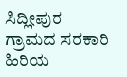ಸಿದ್ಲೀಪುರ ಗ್ರಾಮದ ಸರಕಾರಿ ಹಿರಿಯ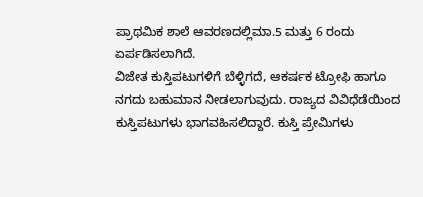ಪ್ರಾಥಮಿಕ ಶಾಲೆ ಆವರಣದಲ್ಲಿಮಾ.5 ಮತ್ತು 6 ರಂದು ಏರ್ಪಡಿಸಲಾಗಿದೆ.
ವಿಜೇತ ಕುಸ್ತಿಪಟುಗಳಿಗೆ ಬೆಳ್ಳಿಗದೆ, ಆಕರ್ಷಕ ಟ್ರೋಫಿ ಹಾಗೂ ನಗದು ಬಹುಮಾನ ನೀಡಲಾಗುವುದು. ರಾಜ್ಯದ ವಿವಿಧೆಡೆಯಿಂದ ಕುಸ್ತಿಪಟುಗಳು ಭಾಗವಹಿಸಲಿದ್ದಾರೆ. ಕುಸ್ತಿ ಪ್ರೇಮಿಗಳು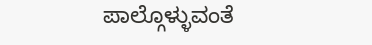ಪಾಲ್ಗೊಳ್ಳುವಂತೆ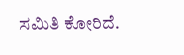ಸಮಿತಿ ಕೋರಿದೆ.